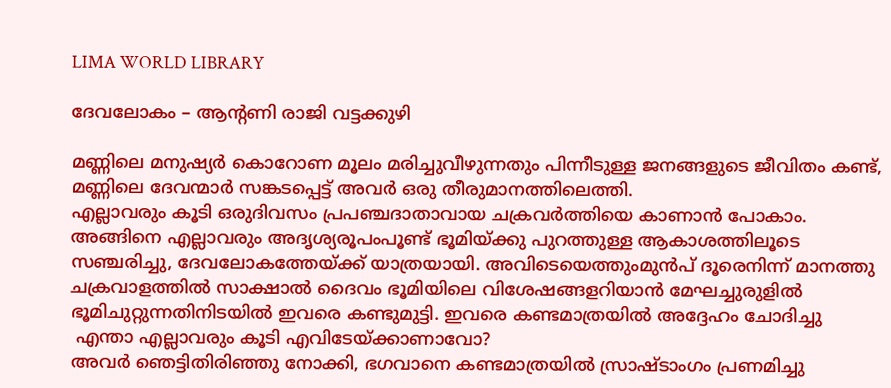LIMA WORLD LIBRARY

ദേവലോകം – ആൻ്റണി രാജി വട്ടക്കുഴി

മണ്ണിലെ മനുഷ്യർ കൊറോണ മൂലം മരിച്ചുവീഴുന്നതും പിന്നീടുള്ള ജനങ്ങളുടെ ജീവിതം കണ്ട്, മണ്ണിലെ ദേവന്മാർ സങ്കടപ്പെട്ട് അവർ ഒരു തീരുമാനത്തിലെത്തി.
എല്ലാവരും കൂടി ഒരുദിവസം പ്രപഞ്ചദാതാവായ ചക്രവർത്തിയെ കാണാൻ പോകാം. അങ്ങിനെ എല്ലാവരും അദൃശ്യരൂപംപൂണ്ട് ഭൂമിയ്ക്കു പുറത്തുള്ള ആകാശത്തിലൂടെ സഞ്ചരിച്ചു, ദേവലോകത്തേയ്ക്ക് യാത്രയായി. അവിടെയെത്തുംമുൻപ് ദൂരെനിന്ന് മാനത്തു ചക്രവാളത്തിൽ സാക്ഷാൽ ദൈവം ഭൂമിയിലെ വിശേഷങ്ങളറിയാൻ മേഘച്ചുരുളിൽ ഭൂമിചുറ്റുന്നതിനിടയിൽ ഇവരെ കണ്ടുമുട്ടി. ഇവരെ കണ്ടമാത്രയിൽ അദ്ദേഹം ചോദിച്ചു
 എന്താ എല്ലാവരും കൂടി എവിടേയ്ക്കാണാവോ?
അവർ ഞെട്ടിതിരിഞ്ഞു നോക്കി, ഭഗവാനെ കണ്ടമാത്രയിൽ സ്രാഷ്ടാംഗം പ്രണമിച്ചു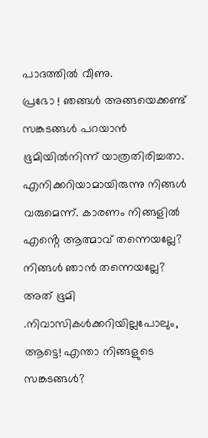പാദത്തിൽ വീണു.
പ്രഭോ ! ഞങ്ങൾ അങ്ങയെക്കണ്ട് സങ്കടങ്ങൾ പറയാൻ ഭൂമിയിൽനിന്ന് യാത്രതിരിച്ചതാ.
എനിക്കറിയാമായിരുന്നു നിങ്ങൾ വരുമെന്ന്. കാരണം നിങ്ങളിൽ എൻ്റെ ആത്മാവ് തന്നെയല്ലേ? നിങ്ങൾ ഞാൻ തന്നെയല്ലേ? അത് ഭൂമി .നിവാസികൾക്കറിയില്ലപോലും, ആട്ടെ! എന്താ നിങ്ങളുടെ സങ്കടങ്ങൾ?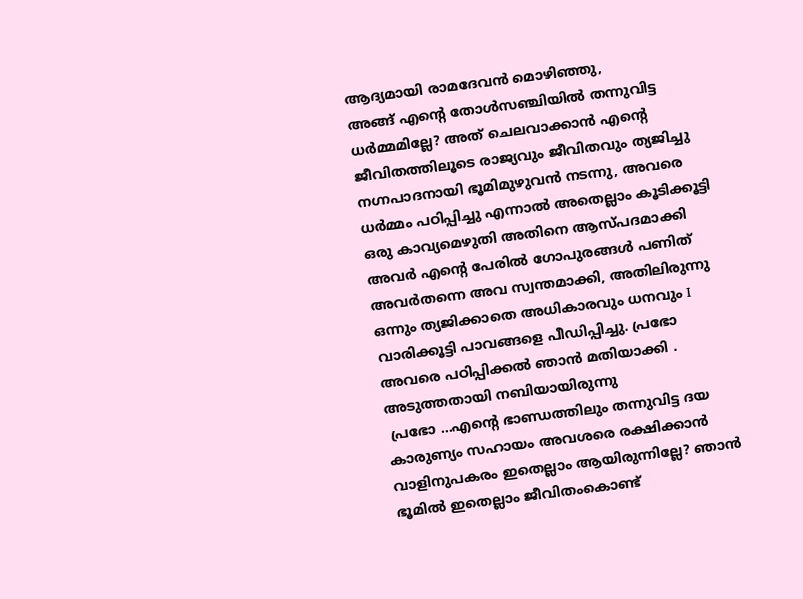ആദ്യമായി രാമദേവൻ മൊഴിഞ്ഞു,
അങ്ങ് എൻ്റെ തോൾസഞ്ചിയിൽ തന്നുവിട്ട ധർമ്മമില്ലേ? അത് ചെലവാക്കാൻ എൻ്റെ ജീവിതത്തിലൂടെ രാജ്യവും ജീവിതവും ത്യജിച്ചു നഗ്നപാദനായി ഭൂമിമുഴുവൻ നടന്നു, അവരെ ധർമ്മം പഠിപ്പിച്ചു എന്നാൽ അതെല്ലാം കൂടിക്കൂട്ടി ഒരു കാവ്യമെഴുതി അതിനെ ആസ്പദമാക്കി അവർ എന്റെ പേരിൽ ഗോപുരങ്ങൾ പണിത് അവർതന്നെ അവ സ്വന്തമാക്കി, അതിലിരുന്നു ഒന്നും ത്യജിക്കാതെ അധികാരവും ധനവും I വാരിക്കൂട്ടി പാവങ്ങളെ പീഡിപ്പിച്ചു. പ്രഭോ അവരെ പഠിപ്പിക്കൽ ഞാൻ മതിയാക്കി .
അടുത്തതായി നബിയായിരുന്നു
 പ്രഭോ …എൻ്റെ ഭാണ്ഡത്തിലും തന്നുവിട്ട ദയ കാരുണ്യം സഹായം അവശരെ രക്ഷിക്കാൻ വാളിനുപകരം ഇതെല്ലാം ആയിരുന്നില്ലേ? ഞാൻ ഭൂമിൽ ഇതെല്ലാം ജീവിതംകൊണ്ട്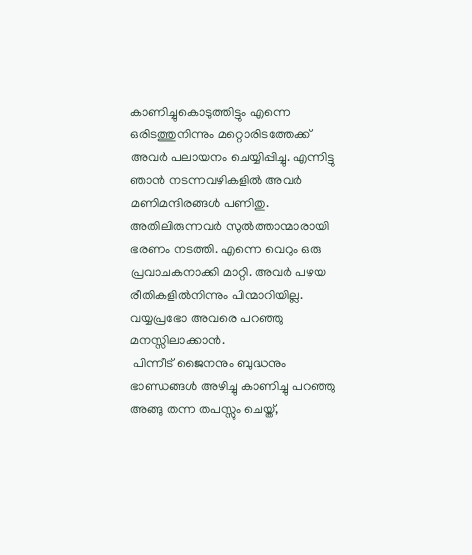കാണിച്ചുകൊടുത്തിട്ടും എന്നെ ഒരിടത്തുനിന്നും മറ്റൊരിടത്തേക്ക് അവർ പലായനം ചെയ്യിപ്പിച്ചു. എന്നിട്ടു ഞാൻ നടന്നവഴികളിൽ അവർ മണിമന്ദിരങ്ങൾ പണിതു. അതിലിരുന്നവർ സുൽത്താന്മാരായി ഭരണം നടത്തി. എന്നെ വെറും ഒരു പ്രവാചകനാക്കി മാറ്റി. അവർ പഴയ രീതികളിൽനിന്നും പിന്മാറിയില്ല. വയ്യപ്രഭോ അവരെ പറഞ്ഞു മനസ്സിലാക്കാൻ.
 പിന്നീട് ജൈനനും ബുദ്ധനും ഭാണ്ഡങ്ങൾ അഴിച്ചു കാണിച്ചു പറഞ്ഞു
അങ്ങു തന്ന തപസ്സും ചെയ്ത്,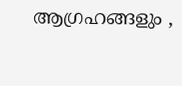ആഗ്രഹങ്ങളും ,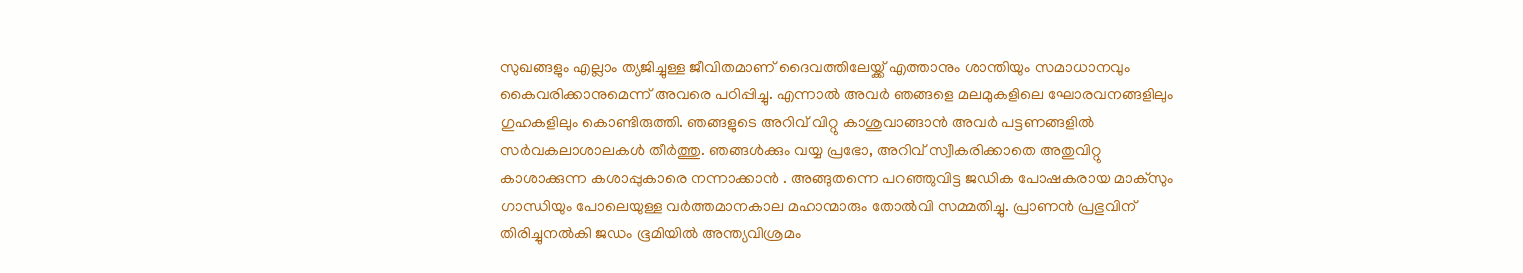സുഖങ്ങളും എല്ലാം ത്യജിച്ചുള്ള ജീവിതമാണ് ദൈവത്തിലേയ്ക്ക് എത്താനും ശാന്തിയും സമാധാനവും കൈവരിക്കാനുമെന്ന് അവരെ പഠിപ്പിച്ചു. എന്നാൽ അവർ ഞങ്ങളെ മലമുകളിലെ ഘോരവനങ്ങളിലും ഗുഹകളിലും കൊണ്ടിരുത്തി. ഞങ്ങളുടെ അറിവ് വിറ്റു കാശുവാങ്ങാൻ അവർ പട്ടണങ്ങളിൽ സർവകലാശാലകൾ തീർത്തു. ഞങ്ങൾക്കും വയ്യ പ്രഭോ, അറിവ് സ്വീകരിക്കാതെ അതുവിറ്റു കാശാക്കുന്ന കശാപ്പുകാരെ നന്നാക്കാൻ . അങ്ങുതന്നെ പറഞ്ഞുവിട്ട ജഡിക പോഷകരായ മാക്സും ഗാന്ധിയും പോലെയുള്ള വർത്തമാനകാല മഹാന്മാരും തോൽവി സമ്മതിച്ചു. പ്രാണൻ പ്രഭുവിന് തിരിച്ചുനൽകി ജഡം ഭൂമിയിൽ അന്ത്യവിശ്രമം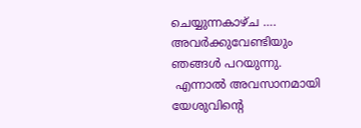ചെയ്യുന്നകാഴ്ച …. അവർക്കുവേണ്ടിയും ഞങ്ങൾ പറയുന്നു.
 എന്നാൽ അവസാനമായി യേശുവിന്റെ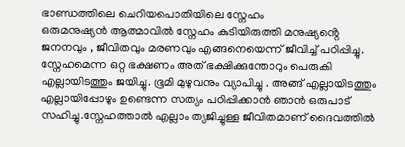ഭാണ്ഡത്തിലെ ചെറിയപൊതിയിലെ സ്നേഹം
ഒരുമനുഷ്യൻ ആത്മാവിൽ സ്നേഹം കുടിയിരുത്തി മനുഷ്യൻ്റെ ജനനവും , ജീവിതവും മരണവും എങ്ങനെയെന്ന് ജീവിച്ച് പഠിപ്പിച്ചു. സ്നേഹമെന്ന ഒറ്റ ഭക്ഷണം അത് ഭക്ഷിക്കുന്തോറും പെരുകി എല്ലായിടത്തും ജയിച്ചു. ഭൂമി മുഴുവനും വ്യാപിച്ചു . അങ്ങ് എല്ലായിടത്തും എല്ലായിപ്പോഴും ഉണ്ടെന്ന സത്യം പഠിപ്പിക്കാൻ ഞാൻ ഒരുപാട് സഹിച്ചു.സ്നേഹത്താൽ എല്ലാം ത്യജിച്ചുള്ള ജീവിതമാണ് ദൈവത്തിൽ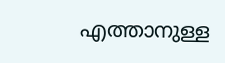എത്താനുള്ള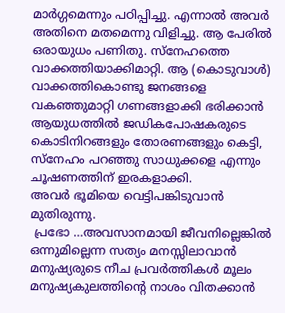മാർഗ്ഗമെന്നും പഠിപ്പിച്ചു. എന്നാൽ അവർ അതിനെ മതമെന്നു വിളിച്ചു. ആ പേരിൽ ഒരായുധം പണിതു. സ്നേഹത്തെ വാക്കത്തിയാക്കിമാറ്റി. ആ (കൊടുവാൾ) വാക്കത്തികൊണ്ടു ജനങ്ങളെ വകഞ്ഞുമാറ്റി ഗണങ്ങളാക്കി ഭരിക്കാൻ ആയുധത്തിൽ ജഡികപോഷകരുടെ കൊടിനിറങ്ങളും തോരണങ്ങളും കെട്ടി, സ്നേഹം പറഞ്ഞു സാധുക്കളെ എന്നും ചൂഷണത്തിന് ഇരകളാക്കി.
അവർ ഭൂമിയെ വെട്ടിപങ്കിടുവാൻ മുതിരുന്നു.
 പ്രഭോ …അവസാനമായി ജീവനില്ലെങ്കിൽ ഒന്നുമില്ലെന്ന സത്യം മനസ്സിലാവാൻ മനുഷ്യരുടെ നീച പ്രവർത്തികൾ മൂലം മനുഷ്യകുലത്തിൻ്റെ നാശം വിതക്കാൻ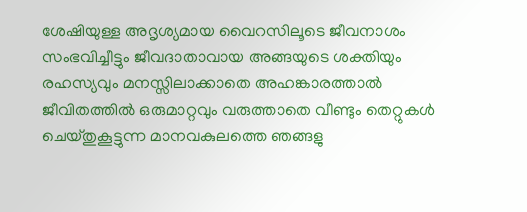ശേഷിയുള്ള അദൃശ്യമായ വൈറസിലൂടെ ജീവനാശം സംഭവിച്ചീട്ടും ജീവദാതാവായ അങ്ങയുടെ ശക്തിയും രഹസ്യവും മനസ്സിലാക്കാതെ അഹങ്കാരത്താൽ ജീവിതത്തിൽ ഒരുമാറ്റവും വരുത്താതെ വീണ്ടും തെറ്റുകൾ ചെയ്തുകൂട്ടുന്ന മാനവകുലത്തെ ഞങ്ങളു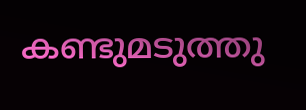കണ്ടുമടുത്തു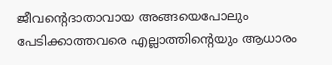ജീവന്റെദാതാവായ അങ്ങയെപോലും പേടിക്കാത്തവരെ എല്ലാത്തിന്റെയും ആധാരം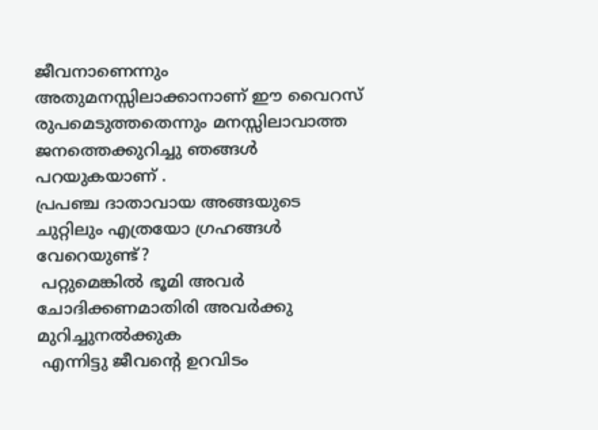ജീവനാണെന്നും അതുമനസ്സിലാക്കാനാണ് ഈ വൈറസ് രുപമെടുത്തതെന്നും മനസ്സിലാവാത്ത ജനത്തെക്കുറിച്ചു ഞങ്ങൾ പറയുകയാണ് .
പ്രപഞ്ച ദാതാവായ അങ്ങയുടെ ചുറ്റിലും എത്രയോ ഗ്രഹങ്ങൾ വേറെയുണ്ട്?
 പറ്റുമെങ്കിൽ ഭൂമി അവർ ചോദിക്കണമാതിരി അവർക്കു മുറിച്ചുനൽക്കുക
 എന്നിട്ടു ജീവന്റെ ഉറവിടം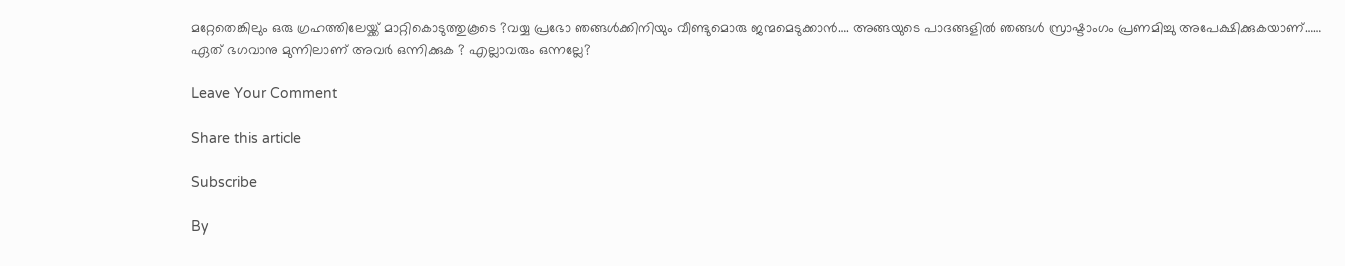മറ്റേതെങ്കിലും ഒരു ഗ്രഹത്തിലേയ്ക്ക് മാറ്റികൊടുത്തുകൂടെ ?വയ്യ പ്രഭോ ഞങ്ങൾക്കിനിയും വീണ്ടുമൊരു ജന്മമെടുക്കാൻ…. അങ്ങയുടെ പാദങ്ങളിൽ ഞങ്ങൾ സ്രാഷ്ടാംഗം പ്രണമിച്ചു അപേക്ഷിക്കുകയാണ്……
ഏത് ഭഗവാനു മുന്നിലാണ് അവർ ഒന്നിക്കുക ? എല്ലാവരും ഒന്നല്ലേ?

Leave Your Comment

Share this article

Subscribe

By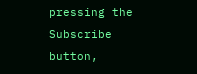pressing the Subscribe button,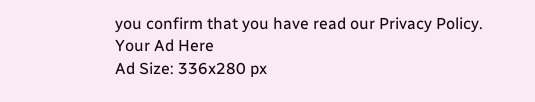you confirm that you have read our Privacy Policy.
Your Ad Here
Ad Size: 336x280 px